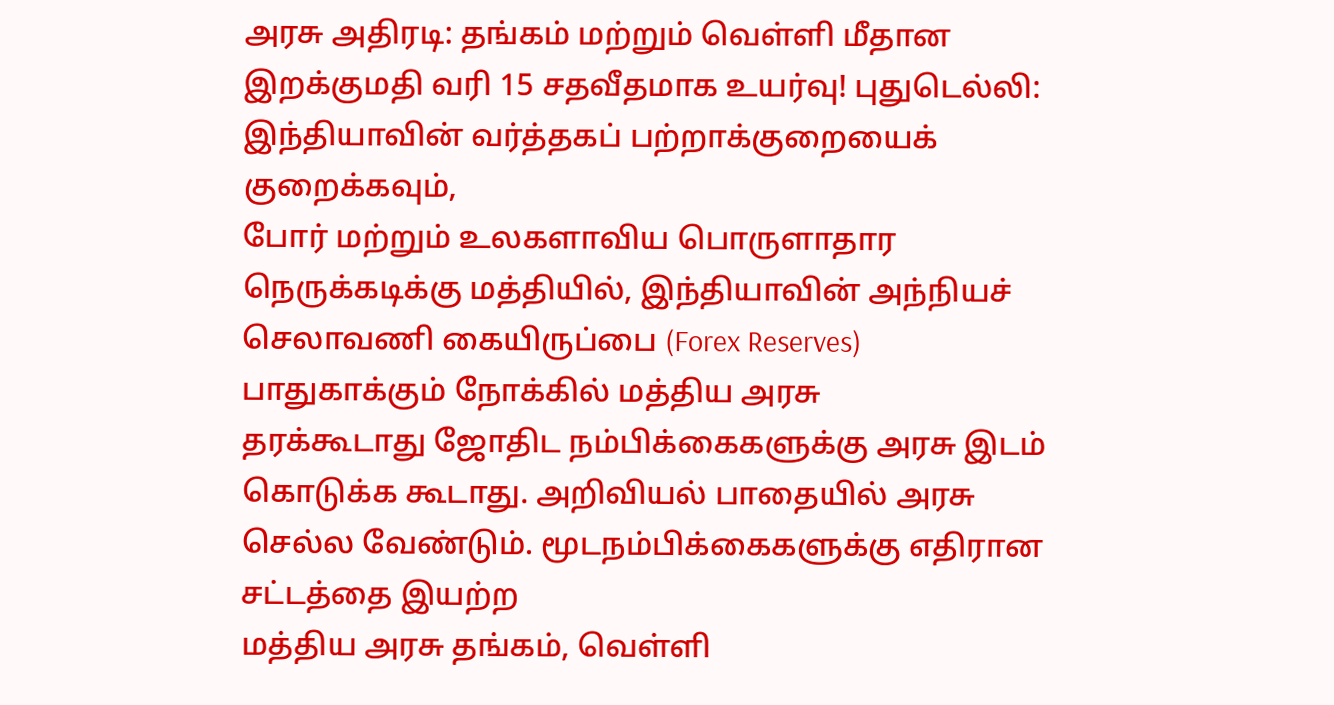அரசு அதிரடி: தங்கம் மற்றும் வெள்ளி மீதான இறக்குமதி வரி 15 சதவீதமாக உயர்வு! புதுடெல்லி: இந்தியாவின் வர்த்தகப் பற்றாக்குறையைக் குறைக்கவும்,
போர் மற்றும் உலகளாவிய பொருளாதார நெருக்கடிக்கு மத்தியில், இந்தியாவின் அந்நியச் செலாவணி கையிருப்பை (Forex Reserves) பாதுகாக்கும் நோக்கில் மத்திய அரசு
தரக்கூடாது ஜோதிட நம்பிக்கைகளுக்கு அரசு இடம் கொடுக்க கூடாது. அறிவியல் பாதையில் அரசு செல்ல வேண்டும். மூடநம்பிக்கைகளுக்கு எதிரான சட்டத்தை இயற்ற
மத்திய அரசு தங்கம், வெள்ளி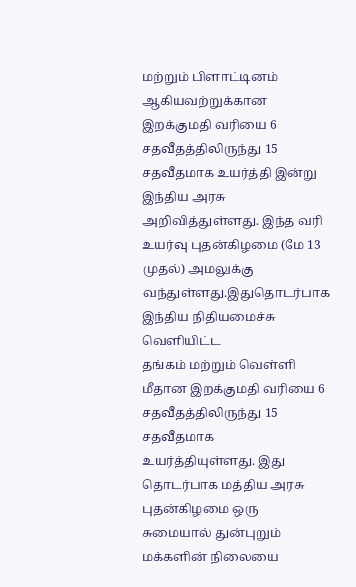மற்றும் பிளாட்டினம் ஆகியவற்றுக்கான இறக்குமதி வரியை 6 சதவீதத்திலிருந்து 15 சதவீதமாக உயர்த்தி இன்று
இந்திய அரசு அறிவித்துள்ளது. இந்த வரி உயர்வு புதன்கிழமை (மே 13 முதல்) அமலுக்கு வந்துள்ளது.இதுதொடர்பாக இந்திய நிதியமைச்சு வெளியிட்ட
தங்கம் மற்றும் வெள்ளி மீதான இறக்குமதி வரியை 6 சதவீதத்திலிருந்து 15 சதவீதமாக உயர்த்தியுள்ளது. இது தொடர்பாக மத்திய அரசு புதன்கிழமை ஒரு
சுமையால் துன்புறும் மக்களின் நிலையை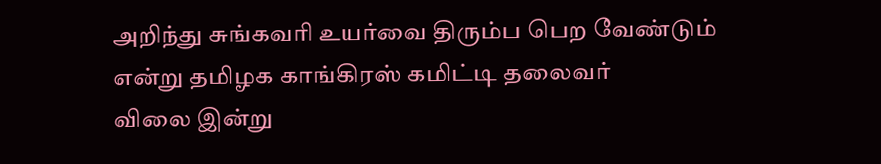அறிந்து சுங்கவரி உயர்வை திரும்ப பெற வேண்டும் என்று தமிழக காங்கிரஸ் கமிட்டி தலைவர்
விலை இன்று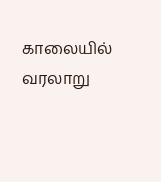காலையில் வரலாறு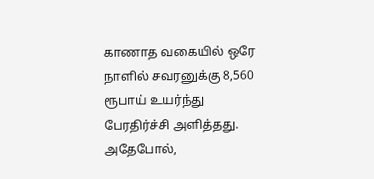காணாத வகையில் ஒரே நாளில் சவரனுக்கு 8,560 ரூபாய் உயர்ந்து பேரதிர்ச்சி அளித்தது. அதேபோல்,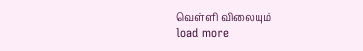வெள்ளி விலையும்
load more